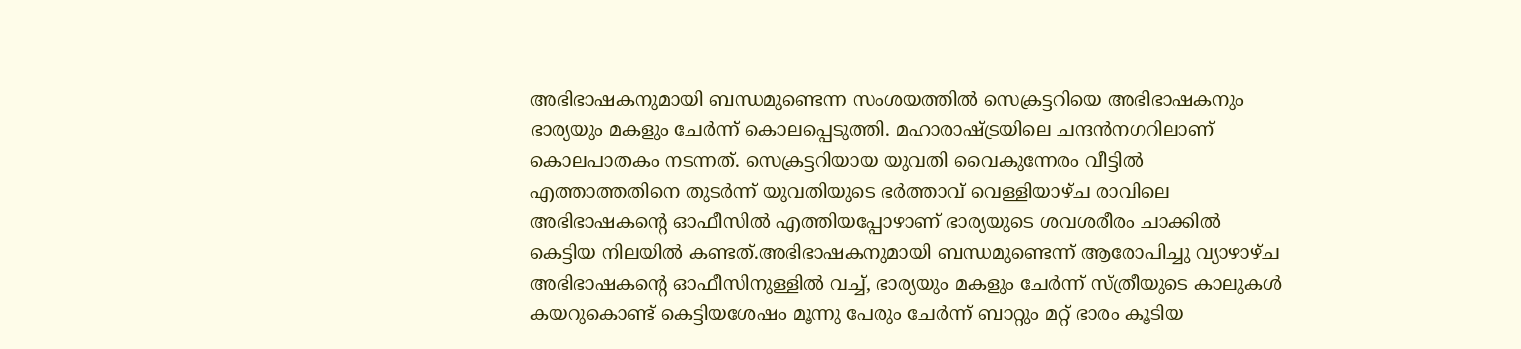അഭിഭാഷകനുമായി ബന്ധമുണ്ടെന്ന സംശയത്തിൽ സെക്രട്ടറിയെ അഭിഭാഷകനും ഭാര്യയും മകളും ചേർന്ന് കൊലപ്പെടുത്തി. മഹാരാഷ്ട്രയിലെ ചന്ദൻനഗറിലാണ് കൊലപാതകം നടന്നത്. സെക്രട്ടറിയായ യുവതി വൈകുന്നേരം വീട്ടിൽ എത്താത്തതിനെ തുടർന്ന് യുവതിയുടെ ഭർത്താവ് വെള്ളിയാഴ്ച രാവിലെ അഭിഭാഷകന്റെ ഓഫീസിൽ എത്തിയപ്പോഴാണ് ഭാര്യയുടെ ശവശരീരം ചാക്കിൽ കെട്ടിയ നിലയിൽ കണ്ടത്.അഭിഭാഷകനുമായി ബന്ധമുണ്ടെന്ന് ആരോപിച്ചു വ്യാഴാഴ്ച അഭിഭാഷകന്റെ ഓഫീസിനുള്ളിൽ വച്ച്, ഭാര്യയും മകളും ചേർന്ന് സ്ത്രീയുടെ കാലുകൾ കയറുകൊണ്ട് കെട്ടിയശേഷം മൂന്നു പേരും ചേർന്ന് ബാറ്റും മറ്റ് ഭാരം കൂടിയ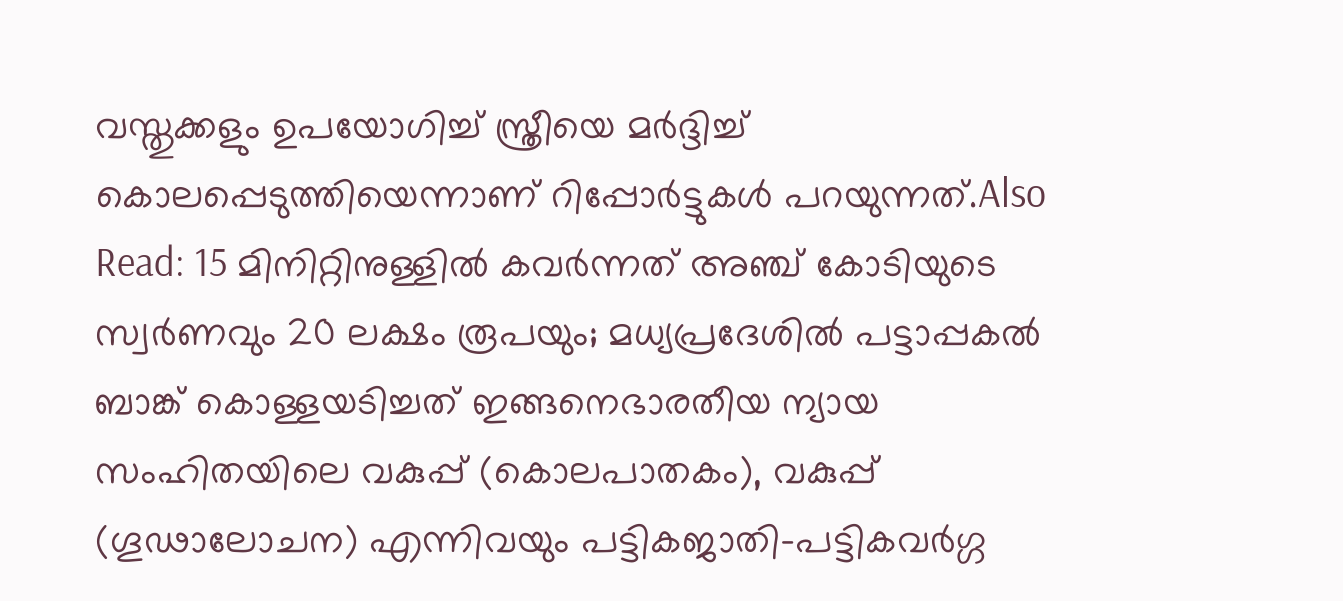വസ്തുക്കളും ഉപയോഗിച്ച് സ്ത്രീയെ മർദ്ദിച്ച് കൊലപ്പെടുത്തിയെന്നാണ് റിപ്പോർട്ടുകൾ പറയുന്നത്.Also Read: 15 മിനിറ്റിനുള്ളിൽ കവർന്നത് അഞ്ച് കോടിയുടെ സ്വർണവും 20 ലക്ഷം രൂപയും; മധ്യപ്രദേശിൽ പട്ടാപ്പകൽ ബാങ്ക് കൊള്ളയടിച്ചത് ഇങ്ങനെഭാരതീയ ന്യായ സംഹിതയിലെ വകുപ്പ് (കൊലപാതകം), വകുപ്പ് (ഗൂഢാലോചന) എന്നിവയും പട്ടികജാതി-പട്ടികവർഗ്ഗ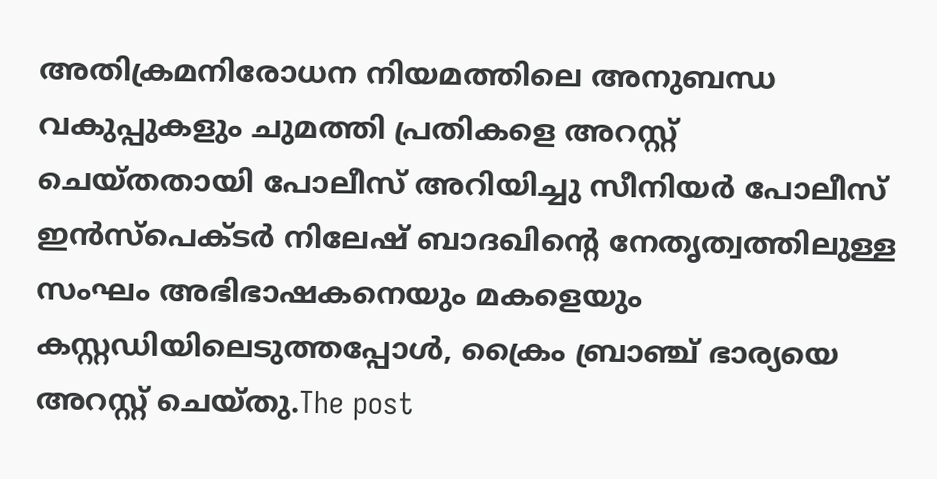അതിക്രമനിരോധന നിയമത്തിലെ അനുബന്ധ വകുപ്പുകളും ചുമത്തി പ്രതികളെ അറസ്റ്റ് ചെയ്തതായി പോലീസ് അറിയിച്ചു സീനിയർ പോലീസ് ഇൻസ്പെക്ടർ നിലേഷ് ബാദഖിന്റെ നേതൃത്വത്തിലുള്ള സംഘം അഭിഭാഷകനെയും മകളെയും കസ്റ്റഡിയിലെടുത്തപ്പോൾ, ക്രൈം ബ്രാഞ്ച് ഭാര്യയെ അറസ്റ്റ് ചെയ്തു.The post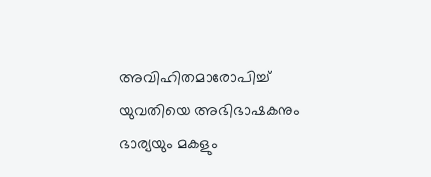അവിഹിതമാരോപിച്ച് യുവതിയെ അഭിഭാഷകനും ഭാര്യയും മകളും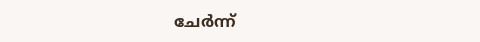ചേർന്ന്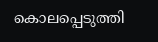കൊലപ്പെടുത്തി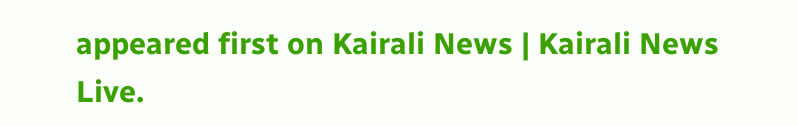appeared first on Kairali News | Kairali News Live.